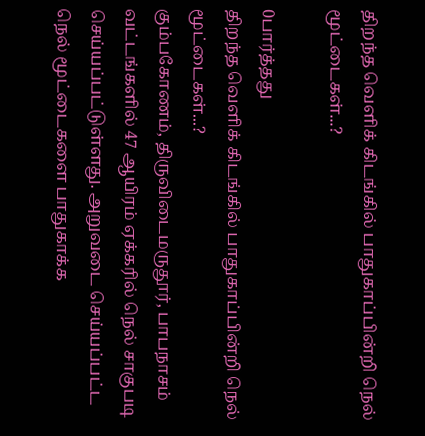திறந்த வெளிக் கிடங்கில் பாதுகாப்பின்றி நெல் மூட்டைகள்...?

0பார்த்தது
திறந்த வெளிக் கிடங்கில் பாதுகாப்பின்றி நெல் மூட்டைகள்...?
கும்பகோணம், திருவிடைமருதூர், பாபநாசம் வட்டங்களில் 47 ஆயிரம் ஏக்கரில் நெல் சாகுபடி செய்யப்பட்டுள்ளது. அறுவடை செய்யப்பட்ட நெல் மூட்டைகளை பாதுகாக்க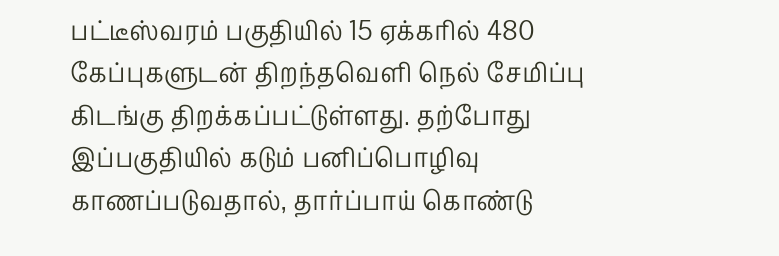பட்டீஸ்வரம் பகுதியில் 15 ஏக்கரில் 480 கேப்புகளுடன் திறந்தவெளி நெல் சேமிப்பு கிடங்கு திறக்கப்பட்டுள்ளது. தற்போது இப்பகுதியில் கடும் பனிப்பொழிவு காணப்படுவதால், தார்ப்பாய் கொண்டு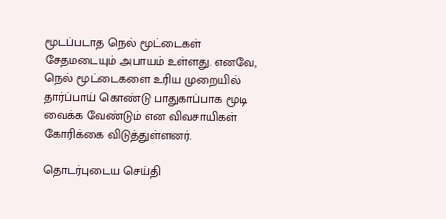மூடப்படாத நெல் மூட்டைகள் சேதமடையும் அபாயம் உள்ளது. எனவே, நெல் மூட்டைகளை உரிய முறையில் தார்ப்பாய் கொண்டு பாதுகாப்பாக மூடி வைக்க வேண்டும் என விவசாயிகள் கோரிக்கை விடுத்துள்ளனர்.

தொடர்புடைய செய்தி